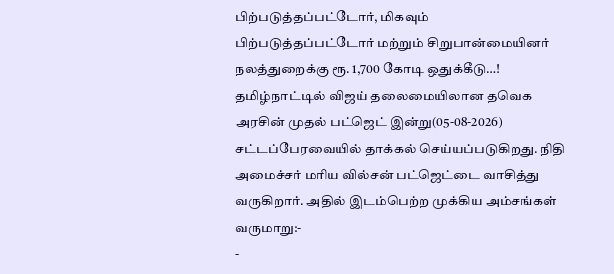பிற்படுத்தப்பட்டோர், மிகவும் பிற்படுத்தப்பட்டோர் மற்றும் சிறுபான்மையினர் நலத்துறைக்கு ரூ. 1,700 கோடி ஒதுக்கீடு…!
தமிழ்நாட்டில் விஜய் தலைமையிலான தவெக அரசின் முதல் பட்ஜெட் இன்று(05-08-2026) சட்டப்பேரவையில் தாக்கல் செய்யப்படுகிறது. நிதி அமைச்சர் மரிய வில்சன் பட்ஜெட்டை வாசித்து வருகிறார். அதில் இடம்பெற்ற முக்கிய அம்சங்கள் வருமாறு:-
-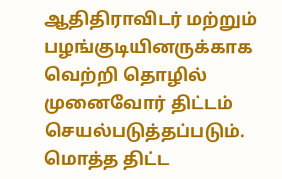ஆதிதிராவிடர் மற்றும் பழங்குடியினருக்காக வெற்றி தொழில் முனைவோர் திட்டம் செயல்படுத்தப்படும். மொத்த திட்ட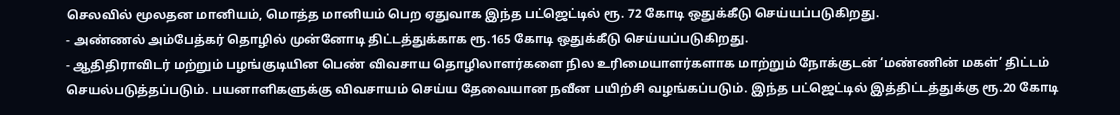செலவில் மூலதன மானியம், மொத்த மானியம் பெற ஏதுவாக இந்த பட்ஜெட்டில் ரூ. 72 கோடி ஒதுக்கீடு செய்யப்படுகிறது.
- அண்ணல் அம்பேத்கர் தொழில் முன்னோடி திட்டத்துக்காக ரூ.165 கோடி ஒதுக்கீடு செய்யப்படுகிறது.
- ஆதிதிராவிடர் மற்றும் பழங்குடியின பெண் விவசாய தொழிலாளர்களை நில உரிமையாளர்களாக மாற்றும் நோக்குடன் ‘மண்ணின் மகள்’ திட்டம் செயல்படுத்தப்படும். பயனாளிகளுக்கு விவசாயம் செய்ய தேவையான நவீன பயிற்சி வழங்கப்படும். இந்த பட்ஜெட்டில் இத்திட்டத்துக்கு ரூ.20 கோடி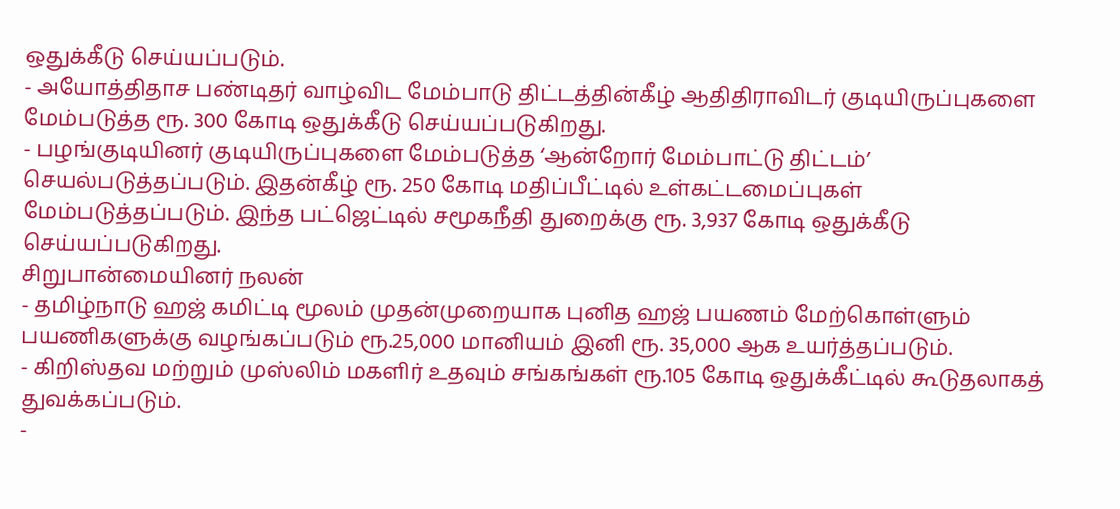ஒதுக்கீடு செய்யப்படும்.
- அயோத்திதாச பண்டிதர் வாழ்விட மேம்பாடு திட்டத்தின்கீழ் ஆதிதிராவிடர் குடியிருப்புகளை மேம்படுத்த ரூ. 300 கோடி ஒதுக்கீடு செய்யப்படுகிறது.
- பழங்குடியினர் குடியிருப்புகளை மேம்படுத்த ‘ஆன்றோர் மேம்பாட்டு திட்டம்’ செயல்படுத்தப்படும். இதன்கீழ் ரூ. 250 கோடி மதிப்பீட்டில் உள்கட்டமைப்புகள் மேம்படுத்தப்படும். இந்த பட்ஜெட்டில் சமூகநீதி துறைக்கு ரூ. 3,937 கோடி ஒதுக்கீடு செய்யப்படுகிறது.
சிறுபான்மையினர் நலன்
- தமிழ்நாடு ஹஜ் கமிட்டி மூலம் முதன்முறையாக புனித ஹஜ் பயணம் மேற்கொள்ளும் பயணிகளுக்கு வழங்கப்படும் ரூ.25,000 மானியம் இனி ரூ. 35,000 ஆக உயர்த்தப்படும்.
- கிறிஸ்தவ மற்றும் முஸ்லிம் மகளிர் உதவும் சங்கங்கள் ரூ.105 கோடி ஒதுக்கீட்டில் கூடுதலாகத் துவக்கப்படும்.
-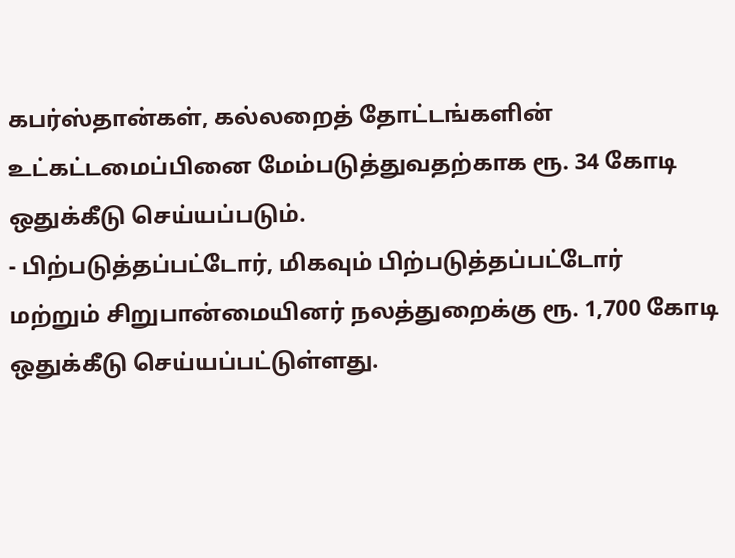கபர்ஸ்தான்கள், கல்லறைத் தோட்டங்களின் உட்கட்டமைப்பினை மேம்படுத்துவதற்காக ரூ. 34 கோடி ஒதுக்கீடு செய்யப்படும்.
- பிற்படுத்தப்பட்டோர், மிகவும் பிற்படுத்தப்பட்டோர் மற்றும் சிறுபான்மையினர் நலத்துறைக்கு ரூ. 1,700 கோடி ஒதுக்கீடு செய்யப்பட்டுள்ளது.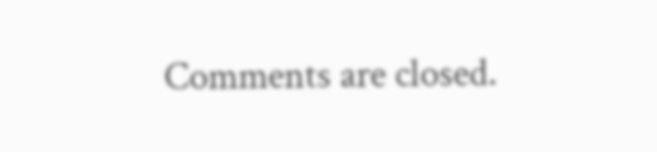Comments are closed.